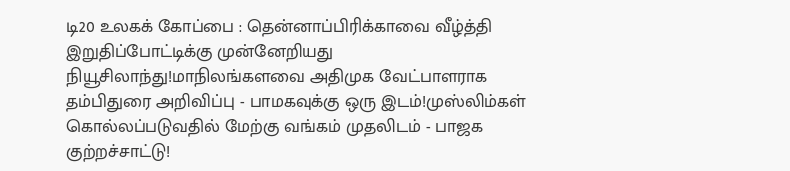டி20 உலகக் கோப்பை : தென்னாப்பிரிக்காவை வீழ்த்தி இறுதிப்போட்டிக்கு முன்னேறியது நியூசிலாந்து!மாநிலங்களவை அதிமுக வேட்பாளராக தம்பிதுரை அறிவிப்பு - பாமகவுக்கு ஒரு இடம்!முஸ்லிம்கள் கொல்லப்படுவதில் மேற்கு வங்கம் முதலிடம் - பாஜக குற்றச்சாட்டு!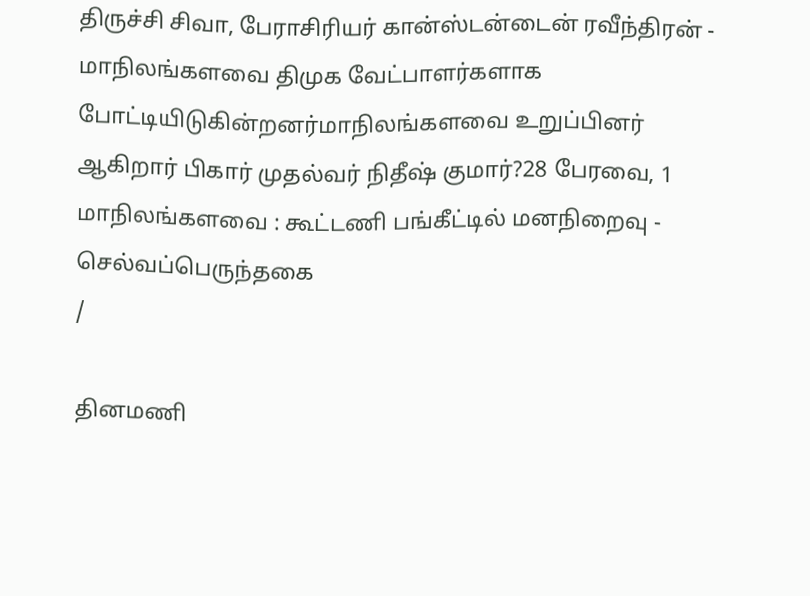திருச்சி சிவா, பேராசிரியர் கான்ஸ்டன்டைன் ரவீந்திரன் - மாநிலங்களவை திமுக வேட்பாளர்களாக போட்டியிடுகின்றனர்மாநிலங்களவை உறுப்பினர் ஆகிறார் பிகார் முதல்வர் நிதீஷ் குமார்?28 பேரவை, 1 மாநிலங்களவை : கூட்டணி பங்கீட்டில் மனநிறைவு - செல்வப்பெருந்தகை
/

தினமணி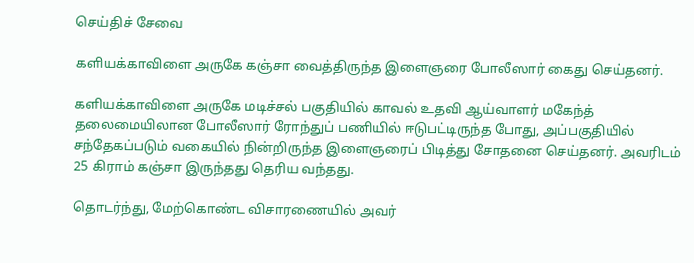செய்திச் சேவை

களியக்காவிளை அருகே கஞ்சா வைத்திருந்த இளைஞரை போலீஸார் கைது செய்தனர்.

களியக்காவிளை அருகே மடிச்சல் பகுதியில் காவல் உதவி ஆய்வாளர் மகேந்த் தலைமையிலான போலீஸார் ரோந்துப் பணியில் ஈடுபட்டிருந்த போது, அப்பகுதியில் சந்தேகப்படும் வகையில் நின்றிருந்த இளைஞரைப் பிடித்து சோதனை செய்தனர். அவரிடம் 25 கிராம் கஞ்சா இருந்தது தெரிய வந்தது.

தொடர்ந்து, மேற்கொண்ட விசாரணையில் அவர்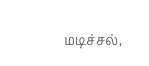மடிச்சல்,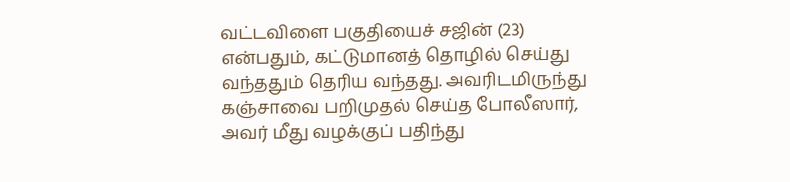வட்டவிளை பகுதியைச் சஜின் (23) என்பதும், கட்டுமானத் தொழில் செய்து வந்ததும் தெரிய வந்தது. அவரிடமிருந்து கஞ்சாவை பறிமுதல் செய்த போலீஸார், அவர் மீது வழக்குப் பதிந்து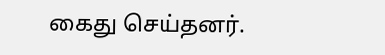கைது செய்தனர்.